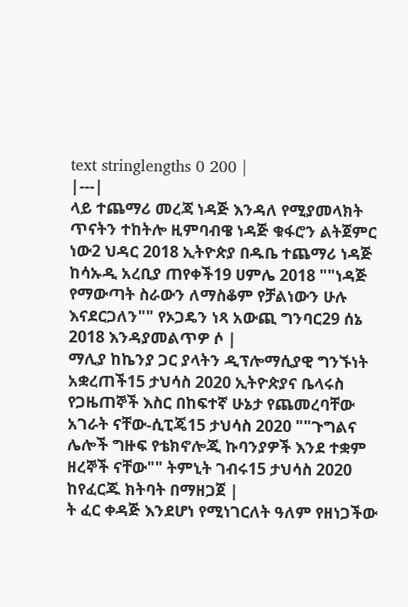text stringlengths 0 200 |
|---|
ላይ ተጨማሪ መረጃ ነዳጅ እንዳለ የሚያመላክት ጥናትን ተከትሎ ዚምባብዌ ነዳጅ ቁፋሮን ልትጀምር ነው2 ህዳር 2018 ኢትዮጵያ በዱቤ ተጨማሪ ነዳጅ ከሳኡዲ አረቢያ ጠየቀች19 ሀምሌ 2018 ""ነዳጅ የማውጣት ስራውን ለማስቆም የቻልነውን ሁሉ እናደርጋለን"" የኦጋዴን ነጻ አውጪ ግንባር29 ሰኔ 2018 እንዳያመልጥዎ ሶ |
ማሊያ ከኬንያ ጋር ያላትን ዲፕሎማሲያዊ ግንኙነት አቋረጠች15 ታህሳስ 2020 ኢትዮጵያና ቤላሩስ የጋዜጠኞች እስር በከፍተኛ ሁኔታ የጨመረባቸው አገራት ናቸው-ሲፒጄ15 ታህሳስ 2020 ""ጉግልና ሌሎች ግዙፍ የቴክኖሎጂ ኩባንያዎች እንደ ተቋም ዘረኞች ናቸው"" ትምኒት ገብሩ15 ታህሳስ 2020 ከየፈርጁ ክትባት በማዘጋጀ |
ት ፈር ቀዳጅ እንደሆነ የሚነገርለት ዓለም የዘነጋችው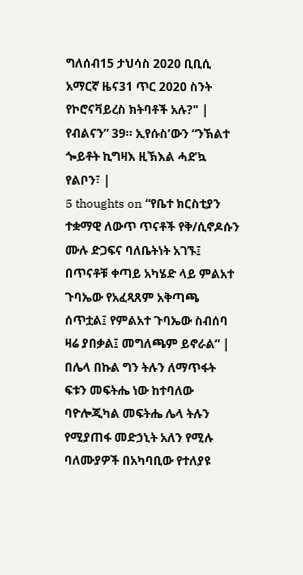ግለሰብ15 ታህሳስ 2020 ቢቢሲ አማርኛ ዜና31 ጥር 2020 ስንት የኮሮናቫይረስ ክትባቶች አሉ?" |
የብልናን” 39። ኢየሱስ’ውን “ንኽልተ ጐይቶት ኪግዛእ ዚኽእል ሓደ’ኳ የልቦን፣ |
5 thoughts on “የቤተ ክርስቲያን ተቋማዊ ለውጥ ጥናቶች የቅ/ሲኖዶሱን ሙሉ ድጋፍና ባለቤትነት አገኙ፤ በጥናቶቹ ቀጣይ አካሄድ ላይ ምልአተ ጉባኤው የአፈጻጸም አቅጣጫ ሰጥቷል፤ የምልአተ ጉባኤው ስብሰባ ዛሬ ያበቃል፤ መግለጫም ይኖራል” |
በሌላ በኩል ግን ትሉን ለማጥፋት ፍቱን መፍትሔ ነው ከተባለው ባዮሎጂካል መፍትሔ ሌላ ትሉን የሚያጠፋ መድኃኒት አለን የሚሉ ባለሙያዎች በአካባቢው የተለያዩ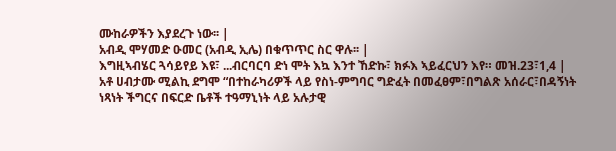ሙከራዎችን እያደረጉ ነው፡፡ |
አብዲ ሞሃመድ ዑመር (አብዲ ኢሌ) በቁጥጥር ስር ዋሉ፡፡ |
እግዚኣብሄር ጓሳይየይ እዩ፣ ...ብርባርባ ድነ ሞት እኳ እንተ ኸድኩ፣ ክፉእ ኣይፈርህን እየ። መዝ.23፣1,4 |
አቶ ሀብታሙ ሚልኪ ደግሞ “በተከራካሪዎች ላይ የስነ-ምግባር ግድፈት በመፈፀም፣በግልጽ አሰራር፣በዳኝነት ነጻነት ችግርና በፍርድ ቤቶች ተዓማኒነት ላይ አሉታዊ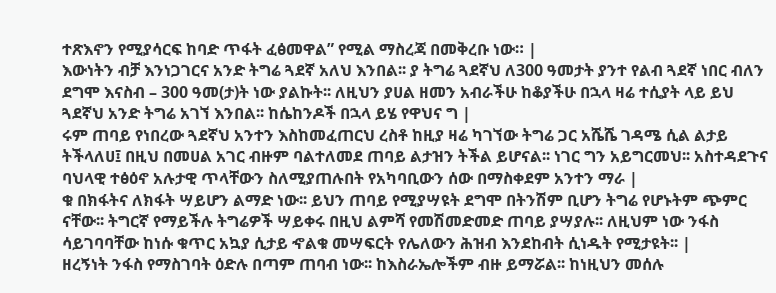ተጽእኖን የሚያሳርፍ ከባድ ጥፋት ፈፅመዋል” የሚል ማስረጃ በመቅረቡ ነው። |
እውነትን ብቻ እንነጋገርና አንድ ትግሬ ጓደኛ አለህ እንበል፡፡ ያ ትግሬ ጓደኛህ ለ300 ዓመታት ያንተ የልብ ጓደኛ ነበር ብለን ደግሞ እናስብ – 300 ዓመ(ታ)ት ነው ያልኩት፡፡ ለዚህን ያሀል ዘመን አብራችሁ ከቆያችሁ በኋላ ዛሬ ተሲያት ላይ ይህ ጓደኛህ አንድ ትግሬ አገኘ እንበል፡፡ ከሴከንዶች በኋላ ይሄ የዋህና ግ |
ሩም ጠባይ የነበረው ጓደኛህ አንተን እስከመፈጠርህ ረስቶ ከዚያ ዛሬ ካገኘው ትግሬ ጋር አሼሼ ገዳሜ ሲል ልታይ ትችላለሀ፤ በዚህ በመሀል አገር ብዙም ባልተለመደ ጠባይ ልታዝን ትችል ይሆናል፡፡ ነገር ግን አይግርመህ፡፡ አስተዳደጉና ባህላዊ ተፅዕኖ አሉታዊ ጥላቸውን ስለሚያጠሉበት የአካባቢውን ሰው በማስቀደም አንተን ማራ |
ቁ በክፋትና ለክፋት ሣይሆን ልማድ ነው፡፡ ይህን ጠባይ የሚያሣዩት ደግሞ በትንሽም ቢሆን ትግሬ የሆኑትም ጭምር ናቸው፡፡ ትግርኛ የማይችሉ ትግሬዎች ሣይቀሩ በዚህ ልምሻ የመሽመድመድ ጠባይ ያሣያሉ፡፡ ለዚህም ነው ንፋስ ሳይገባባቸው ከነሱ ቁጥር አኳያ ሲታይ ኆልቁ መሣፍርት የሌለውን ሕዝብ እንደከብት ሲነዱት የሚታዩት፡፡ |
ዘረኝነት ንፋስ የማስገባት ዕድሉ በጣም ጠባብ ነው፡፡ ከእስራኤሎችም ብዙ ይማሯል፡፡ ከነዚህን መሰሉ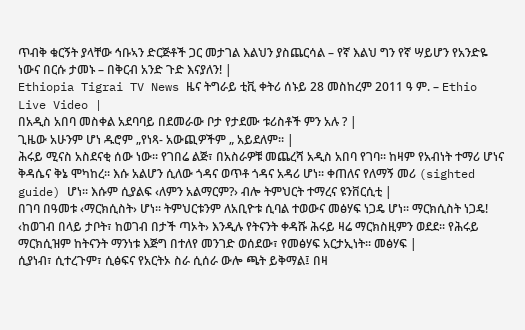ጥብቅ ቁርኝት ያላቸው ኅቡኣን ድርጅቶች ጋር መታገል እልህን ያስጨርሳል – የኛ እልህ ግን የኛ ሣይሆን የአንድዬ ነውና በርሱ ታመኑ – በቅርብ አንድ ጉድ እናያለን! |
Ethiopia Tigrai TV News ዜና ትግራይ ቲቪ ቀትሪ ሰኑይ 28 መስከረም 2011 ዓ ም. – Ethio Live Video |
በአዲስ አበባ መስቀል አደባባይ በደመራው ቦታ የታደሙ ቱሪስቶች ምን አሉ ? |
ጊዜው አሁንም ሆነ ዱሮም „የነጻ- አውጪዎችም „ አይደለም። |
ሕሩይ ሚናስ አስደናቂ ሰው ነው፡፡ የገበሬ ልጅ፣ በአስራዎቹ መጨረሻ አዲስ አበባ የገባ፡፡ ከዛም የአብነት ተማሪ ሆነና ቅዳሴና ቅኔ ሞካከረ፡፡ እሱ አልሆን ሲለው ጎዳና ወጥቶ ጎዳና አዳሪ ሆነ፡፡ ቀጠለና የለማኝ መሪ (sighted guide) ሆነ፡፡ እሱም ሲያልፍ ‹ለምን አልማርም?› ብሎ ትምህርት ተማረና ዩንቨርሲቲ |
በገባ በዓመቱ ‹ማርክሲስት› ሆነ፡፡ ትምህርቱንም ለአቢዮቱ ሲባል ተወውና መፅሃፍ ነጋዴ ሆነ፡፡ ማርክሲስት ነጋዴ! ‹ከወገብ በላይ ታቦት፣ ከወገብ በታች ጣኦት› እንዲሉ የትናንት ቀዳሹ ሕሩይ ዛሬ ማርክስዚምን ወደደ፡፡ የሕሩይ ማርክሲዝም ከትናንት ማንነቱ እጅግ በተለየ መንገድ ወሰደው፣ የመፅሃፍ አርታኢነት፡፡ መፅሃፍ |
ሲያነብ፣ ሲተረጉም፣ ሲፅፍና የአርትኦ ስራ ሲሰራ ውሎ ጫት ይቅማል፤ በዛ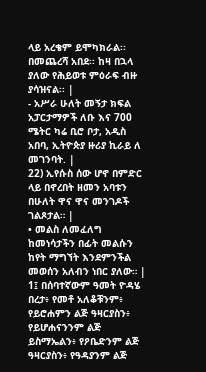ላይ አረቄም ይሞካክራል፡፡ በመጨረሻ አበደ፡፡ ከዛ በኋላ ያለው የሕይወቱ ምዕራፍ ብዙ ያሳዝናል፡፡ |
- አሥራ ሁለት መኝታ ክፍል አፓርታማዎች ለቡ እና 700 ሜትር ካሬ ቢሮ ቦታ, አዲስ አበባ, ኢትዮጵያ ዙሪያ ኪራይ ለ መገንባት. |
22) ኢየሱስ ሰው ሆኖ በምድር ላይ በኖረበት ዘመን አባቱን በሁለት ዋና ዋና መንገዶች ገልጾታል። |
• መልስ ለመፈለግ ከመነሳታችን በፊት መልሱን ከየት ማግኘት እንደምንችል መወሰን አለብን ነበር ያለው። |
1፤ በሰባተኛውም ዓመት ዮዳሄ በረታ፥ የመቶ አለቆቹንም፥ የይሮሐምን ልጅ ዓዛርያስን፥ የይሆሐናንንም ልጅ ይስማኤልን፥ የዖቤድንም ልጅ ዓዛርያስን፥ የዓዳያንም ልጅ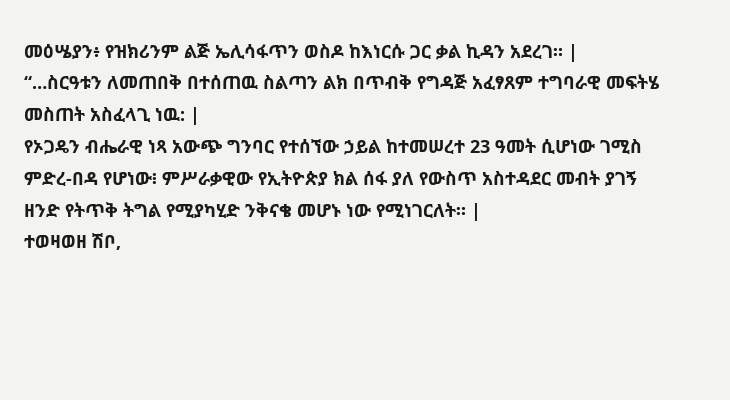መዕሤያን፥ የዝክሪንም ልጅ ኤሊሳፋጥን ወስዶ ከእነርሱ ጋር ቃል ኪዳን አደረገ። |
“…ስርዓቱን ለመጠበቅ በተሰጠዉ ስልጣን ልክ በጥብቅ የግዳጅ አፈፃጸም ተግባራዊ መፍትሄ መስጠት አስፈላጊ ነዉ: |
የኦጋዴን ብሔራዊ ነጻ አውጭ ግንባር የተሰኘው ኃይል ከተመሠረተ 23 ዓመት ሲሆነው ገሚስ ምድረ-በዳ የሆነው፧ ምሥራቃዊው የኢትዮጵያ ክል ሰፋ ያለ የውስጥ አስተዳደር መብት ያገኝ ዘንድ የትጥቅ ትግል የሚያካሂድ ንቅናቄ መሆኑ ነው የሚነገርለት። |
ተወዛወዘ ሽቦ,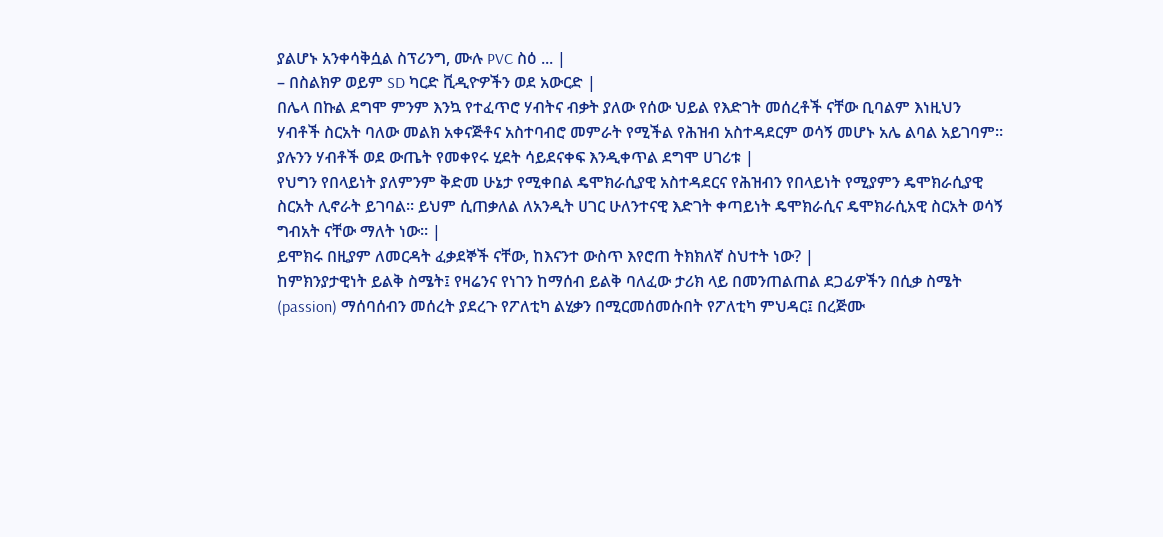ያልሆኑ አንቀሳቅሷል ስፕሪንግ, ሙሉ PVC ስዕ ... |
– በስልክዎ ወይም SD ካርድ ቪዲዮዎችን ወደ አውርድ |
በሌላ በኩል ደግሞ ምንም እንኳ የተፈጥሮ ሃብትና ብቃት ያለው የሰው ህይል የእድገት መሰረቶች ናቸው ቢባልም እነዚህን ሃብቶች ስርአት ባለው መልክ አቀናጅቶና አስተባብሮ መምራት የሚችል የሕዝብ አስተዳደርም ወሳኝ መሆኑ አሌ ልባል አይገባም። ያሉንን ሃብቶች ወደ ውጤት የመቀየሩ ሂደት ሳይደናቀፍ እንዲቀጥል ደግሞ ሀገሪቱ |
የህግን የበላይነት ያለምንም ቅድመ ሁኔታ የሚቀበል ዴሞክራሲያዊ አስተዳደርና የሕዝብን የበላይነት የሚያምን ዴሞክራሲያዊ ስርአት ሊኖራት ይገባል። ይህም ሲጠቃለል ለአንዲት ሀገር ሁለንተናዊ እድገት ቀጣይነት ዴሞክራሲና ዴሞክራሲአዊ ስርአት ወሳኝ ግብአት ናቸው ማለት ነው። |
ይሞክሩ በዚያም ለመርዳት ፈቃደኞች ናቸው, ከእናንተ ውስጥ እየሮጠ ትክክለኛ ስህተት ነው? |
ከምክንያታዊነት ይልቅ ስሜት፤ የዛሬንና የነገን ከማሰብ ይልቅ ባለፈው ታሪክ ላይ በመንጠልጠል ደጋፊዎችን በሲቃ ስሜት (passion) ማሰባሰብን መሰረት ያደረጉ የፖለቲካ ልሂቃን በሚርመሰመሱበት የፖለቲካ ምህዳር፤ በረጅሙ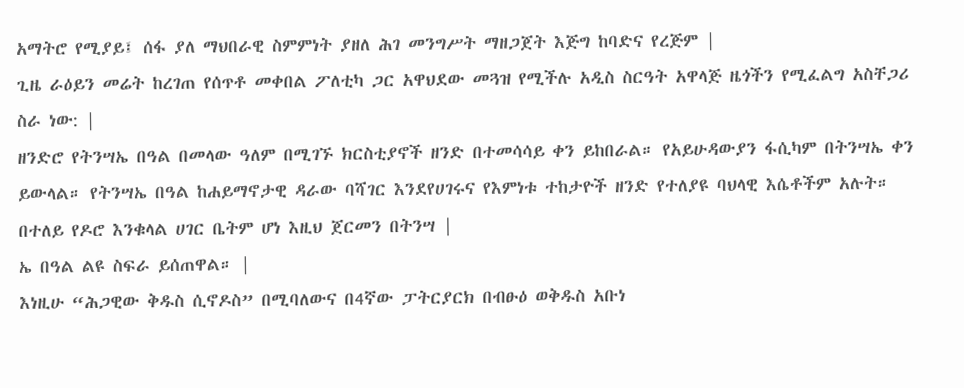አማትሮ የሚያይ፤ ሰፋ ያለ ማህበራዊ ስምምነት ያዘለ ሕገ መንግሥት ማዘጋጀት እጅግ ከባድና የረጅም |
ጊዜ ራዕይን መሬት ከረገጠ የሰጥቶ መቀበል ፖለቲካ ጋር አዋህደው መጓዝ የሚችሉ አዲስ ስርዓት አዋላጅ ዜጎችን የሚፈልግ አስቸጋሪ ስራ ነው: |
ዘንድሮ የትንሣኤ በዓል በመላው ዓለም በሚገኙ ክርስቲያኖች ዘንድ በተመሳሳይ ቀን ይከበራል። የአይሁዳውያን ፋሲካም በትንሣኤ ቀን ይውላል። የትንሣኤ በዓል ከሐይማኖታዊ ዳራው ባሻገር እንደየሀገሩና የእምነቱ ተከታዮች ዘንድ የተለያዩ ባህላዊ እሴቶችም አሉት። በተለይ የዶሮ እንቁላል ሀገር ቤትም ሆነ እዚህ ጀርመን በትንሣ |
ኤ በዓል ልዩ ስፍራ ይሰጠዋል። |
እነዚሁ “ሕጋዊው ቅዱስ ሲኖዶስ” በሚባለውና በ4ኛው ፓትርያርክ በብፁዕ ወቅዱስ አቡነ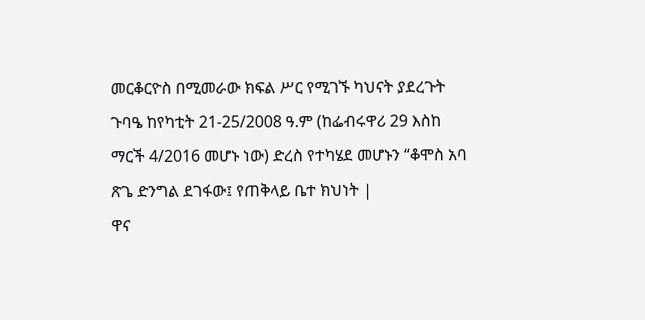መርቆርዮስ በሚመራው ክፍል ሥር የሚገኙ ካህናት ያደረጉት ጉባዔ ከየካቲት 21-25/2008 ዓ.ም (ከፌብሩዋሪ 29 እስከ ማርች 4/2016 መሆኑ ነው) ድረስ የተካሄደ መሆኑን “ቆሞስ አባ ጽጌ ድንግል ደገፋው፤ የጠቅላይ ቤተ ክህነት |
ዋና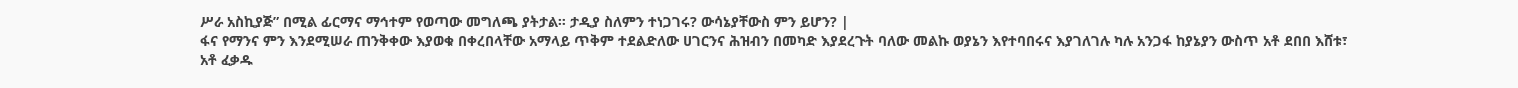ሥራ አስኪያጅ” በሚል ፊርማና ማኅተም የወጣው መግለጫ ያትታል። ታዲያ ስለምን ተነጋገሩ? ውሳኔያቸውስ ምን ይሆን? |
ፋና የማንና ምን እንደሚሠራ ጠንቅቀው እያወቁ በቀረበላቸው አማላይ ጥቅም ተደልድለው ሀገርንና ሕዝብን በመካድ እያደረጉት ባለው መልኩ ወያኔን እየተባበሩና እያገለገሉ ካሉ አንጋፋ ከያኔያን ውስጥ አቶ ደበበ እሸቱ፣ አቶ ፈቃዱ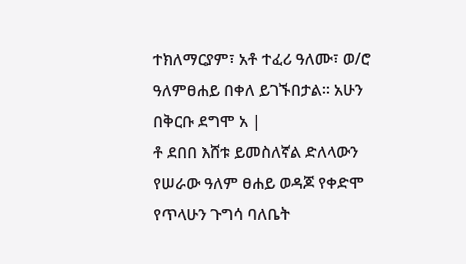ተክለማርያም፣ አቶ ተፈሪ ዓለሙ፣ ወ/ሮ ዓለምፀሐይ በቀለ ይገኙበታል፡፡ አሁን በቅርቡ ደግሞ አ |
ቶ ደበበ እሸቱ ይመስለኛል ድለላውን የሠራው ዓለም ፀሐይ ወዳጆ የቀድሞ የጥላሁን ጉግሳ ባለቤት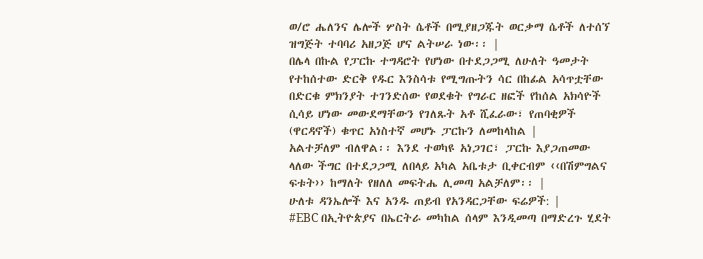ወ/ሮ ሔለንና ሌሎች ሦስት ሴቶች በሚያዘጋጁት ወርቃማ ሴቶች ለተሰኘ ዝግጅት ተባባሪ አዘጋጅ ሆና ልትሠራ ነው፡፡ |
በሌላ በኩል የፓርኩ ተግዳሮት የሆነው በተደጋጋሚ ለሁለት ዓመታት የተከሰተው ድርቅ የዱር እንስሳቱ የሚግጡትን ሳር በከፊል አሳጥቷቸው በድርቁ ምክንያት ተገንድሰው የወደቁት የግራር ዘፎች የከሰል አክሳዮች ሲሳይ ሆነው መውደማቸውን የገለጹት አቶ ሺፈራው፣ የጠባቂዎች (ዋርዳኖች) ቁጥር አነስተኛ መሆኑ ፓርኩን ለመከላከል |
አልተቻለም ብለዋል፡፡ እንደ ተወካዩ አነጋገር፣ ፓርኩ እያጋጠመው ላለው ችግር በተደጋጋሚ ለበላይ አካል አቤቱታ ቢቀርብም ‹‹በሽምግልና ፍቱት›› ከማለት የዘለለ መፍትሔ ሊመጣ አልቻለም፡፡ |
ሁለቱ ዳንኤሎች እና አንዱ ጠይብ የአንዳርጋቸው ፍሬዎች: |
#EBC በኢትዮጵያና በኤርትራ መካከል ሰላም እንዲመጣ በማድረጉ ሂደት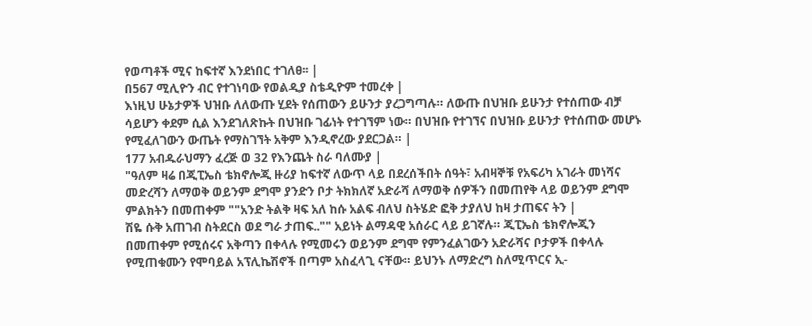የወጣቶች ሚና ከፍተኛ እንደነበር ተገለፀ፡፡ |
በ567 ሚሊዮን ብር የተገነባው የወልዲያ ስቴዲዮም ተመረቀ |
እነዚህ ሁኔታዎች ህዝቡ ለለውጡ ሂደት የሰጠውን ይሁንታ ያረጋግጣሉ። ለውጡ በህዝቡ ይሁንታ የተሰጠው ብቻ ሳይሆን ቀደም ሲል እንደገለጽኩት በህዝቡ ገፊነት የተገኘም ነው። በህዝቡ የተገኘና በህዝቡ ይሁንታ የተሰጠው መሆኑ የሚፈለገውን ውጤት የማስገኘት አቅም እንዲኖረው ያደርጋል። |
177 አብዱራህማን ፈረጅ ወ 32 የእንጨት ስራ ባለሙያ |
"ዓለም ዛሬ በጂፒኤስ ቴክኖሎጂ ዙሪያ ከፍተኛ ለውጥ ላይ በደረሰችበት ሰዓት፣ አብዛኞቹ የአፍሪካ አገራት መነሻና መድረሻን ለማወቅ ወይንም ደግሞ ያንድን ቦታ ትክክለኛ አድራሻ ለማወቅ ሰዎችን በመጠየቅ ላይ ወይንም ደግሞ ምልክትን በመጠቀም ""አንድ ትልቅ ዛፍ አለ ከሱ አልፍ ብለህ ስትሄድ ፎቅ ታያለህ ከዛ ታጠፍና ትን |
ሽዬ ሱቅ አጠገብ ስትደርስ ወደ ግራ ታጠፍ.."" አይነት ልማዳዊ አሰራር ላይ ይገኛሉ። ጂፒኤስ ቴክኖሎጂን በመጠቀም የሚሰሩና አቅጣን በቀላሉ የሚመሩን ወይንም ደግሞ የምንፈልገውን አድራሻና ቦታዎች በቀላሉ የሚጠቁሙን የሞባይል አፕሊኬሽኖች በጣም አስፈላጊ ናቸው። ይህንኑ ለማድረግ ስለሚጥርና ኢ-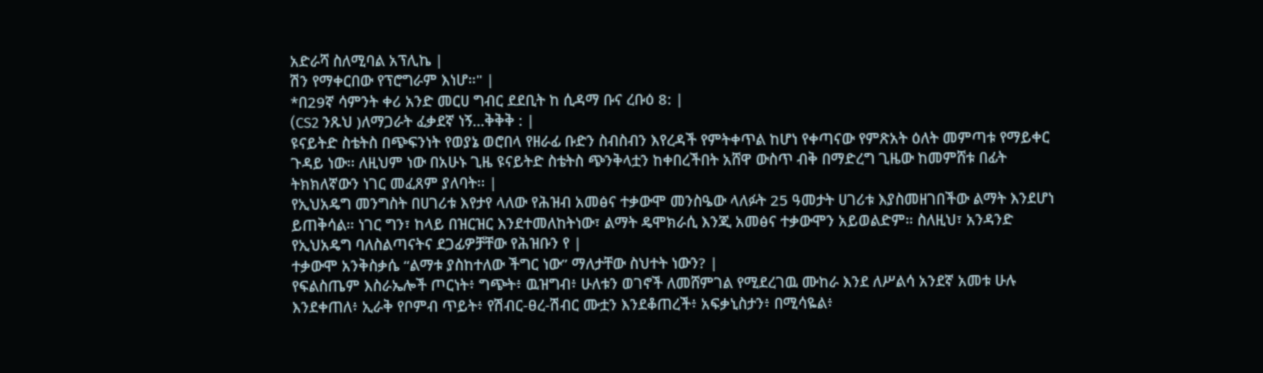አድራሻ ስለሚባል አፕሊኬ |
ሽን የማቀርበው የፕሮግራም እነሆ።" |
*በ29ኛ ሳምንት ቀሪ አንድ መርሀ ግብር ደደቢት ከ ሲዳማ ቡና ረቡዕ 8: |
(CS2 ንጹህ )ለማጋራት ፈቃደኛ ነኝ...ቅቅቅ : |
ዩናይትድ ስቴትስ በጭፍንነት የወያኔ ወሮበላ የዘራፊ ቡድን ስብስብን እየረዳች የምትቀጥል ከሆነ የቀጣናው የምጽአት ዕለት መምጣቱ የማይቀር ጉዳይ ነው፡፡ ለዚህም ነው በአሁኑ ጊዜ ዩናይትድ ስቴትስ ጭንቅላቷን ከቀበረችበት አሸዋ ውስጥ ብቅ በማድረግ ጊዜው ከመምሸቱ በፊት ትክክለኛውን ነገር መፈጸም ያለባት፡፡ |
የኢህአዴግ መንግስት በሀገሪቱ እየታየ ላለው የሕዝብ አመፅና ተቃውሞ መንስዔው ላለፉት 25 ዓመታት ሀገሪቱ እያስመዘገበችው ልማት እንደሆነ ይጠቅሳል። ነገር ግን፣ ከላይ በዝርዝር እንደተመለከትነው፣ ልማት ዴሞክራሲ እንጂ አመፅና ተቃውሞን አይወልድም። ስለዚህ፣ አንዳንድ የኢህአዴግ ባለስልጣናትና ደጋፊዎቻቸው የሕዝቡን የ |
ተቃውሞ አንቅስቃሴ “ልማቱ ያስከተለው ችግር ነው” ማለታቸው ስህተት ነውን? |
የፍልስጤም እስራኤሎች ጦርነት፥ ግጭት፥ ዉዝግብ፥ ሁለቱን ወገኖች ለመሸምገል የሚደረገዉ ሙከራ እንደ ለሥልሳ አንደኛ አመቱ ሁሉ እንደቀጠለ፥ ኢራቅ የቦምብ ጥይት፥ የሽብር-ፀረ-ሽብር ሙቷን እንደቆጠረች፥ አፍቃኒስታን፥ በሚሳዬል፥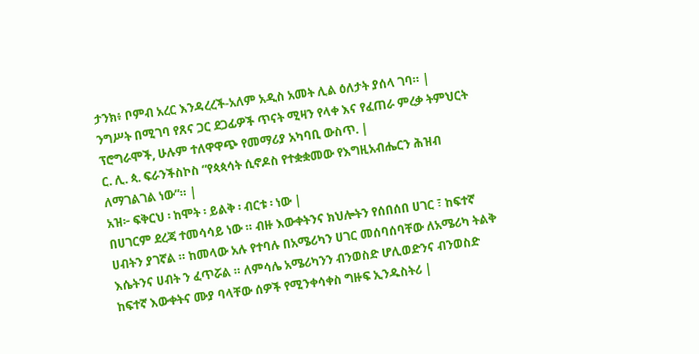ታንክ፥ ቦምብ አረር እንዳረረች-አለም አዲስ አመት ሊል ዕለታት ያሰላ ገባ። |
ንግሥት በሚገባ የጸና ጋር ደጋፊዎች ጥናት ሚዛን የላቀ እና የፈጠራ ምረቃ ትምህርት ፕሮግራሞች, ሁሉም ተለዋዋጭ የመማሪያ አካባቢ ውስጥ. |
ር. ሊ. ጳ. ፍራንችስኮስ “የጳጳሳት ሲኖዶስ የተቋቋመው የእግዚአብሔርን ሕዝብ ለማገልገል ነው”። |
አዝ፦ ፍቅርህ ፡ ከሞት ፡ ይልቅ ፡ ብርቱ ፡ ነው |
በሀገርም ደረጃ ተመሳሳይ ነው ። ብዙ እውቀትንና ክህሎትን የሰበሰበ ሀገር ፣ ከፍተኛ ሀብትን ያገኛል ። ከመላው አሉ የተባሉ በአሜሪካን ሀገር መሰባሰባቸው ለአሜሪካ ትልቅ እሴትንና ሀብት ን ፈጥሯል ። ለምሳሌ አሜሪካንን ብንወስድ ሆሊወድንና ብንወስድ ከፍተኛ እውቀትና ሙያ ባላቸው ሰዎች የሚንቀሳቀስ ግዙፍ ኢንዱስትሪ |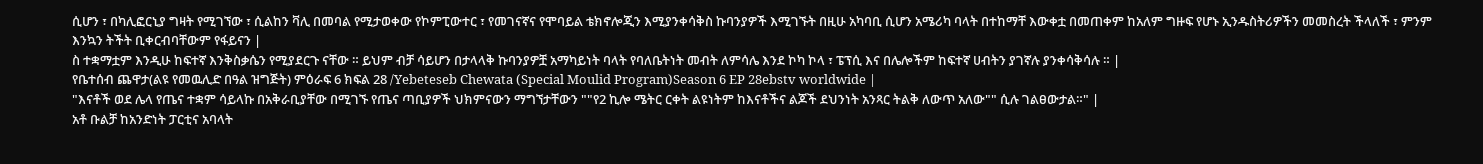ሲሆን ፣ በካሊፎርኒያ ግዛት የሚገኘው ፣ ሲልከን ቫሊ በመባል የሚታወቀው የኮምፒውተር ፣ የመገናኛና የሞባይል ቴክኖሎጂን እሚያንቀሳቅስ ኩባንያዎች እሚገኙት በዚሁ አካባቢ ሲሆን አሜሪካ ባላት በተከማቸ እውቀቷ በመጠቀም ከአለም ግዙፍ የሆኑ ኢንዱስትሪዎችን መመስረት ችላለች ፣ ምንም እንኳን ትችት ቢቀርብባቸውም የፋይናን |
ስ ተቋማቷም እንዲሁ ከፍተኛ እንቅስቃሴን የሚያደርጉ ናቸው ። ይህም ብቻ ሳይሆን በታላላቅ ኩባንያዎቿ አማካይነት ባላት የባለቤትነት መብት ለምሳሌ እንደ ኮካ ኮላ ፣ ፔፕሲ እና በሌሎችም ከፍተኛ ሀብትን ያገኛሉ ያንቀሳቅሳሉ ። |
የቤተሰብ ጨዋታ(ልዩ የመዉሊድ በዓል ዝግጅት) ምዕራፍ 6 ክፍል 28 /Yebeteseb Chewata (Special Moulid Program)Season 6 EP 28ebstv worldwide |
"እናቶች ወደ ሌላ የጤና ተቋም ሳይላኩ በአቅራቢያቸው በሚገኙ የጤና ጣቢያዎች ህክምናውን ማግኘታቸውን ""የ2 ኪሎ ሜትር ርቀት ልዩነትም ከእናቶችና ልጆች ደህንነት አንጻር ትልቅ ለውጥ አለው"" ሲሉ ገልፀውታል።" |
አቶ ቡልቻ ከአንድነት ፓርቲና አባላት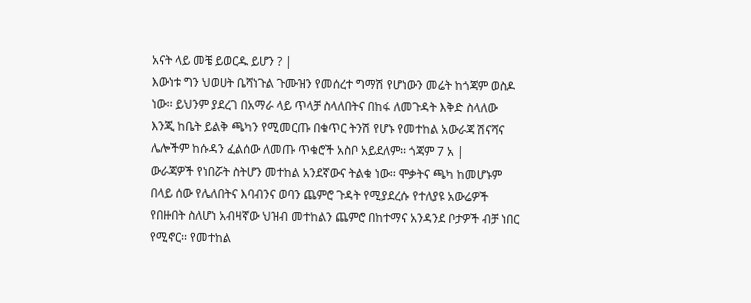አናት ላይ መቼ ይወርዱ ይሆን ? |
እውነቱ ግን ህወሀት ቤሻነጉል ጉሙዝን የመሰረተ ግማሽ የሆነውን መሬት ከጎጃም ወስዶ ነው፡፡ ይህንም ያደረገ በአማራ ላይ ጥላቻ ስላለበትና በከፋ ለመጉዳት እቅድ ስላለው እንጂ ከቤት ይልቅ ጫካን የሚመርጡ በቁጥር ትንሽ የሆኑ የመተከል አውራጃ ሽናሻና ሌሎችም ከሱዳን ፈልሰው ለመጡ ጥቁሮች አስቦ አይደለም፡፡ ጎጃም 7 አ |
ውራጃዎች የነበሯት ስትሆን መተከል አንደኛውና ትልቁ ነው፡፡ ሞቃትና ጫካ ከመሆኑም በላይ ሰው የሌለበትና እባብንና ወባን ጨምሮ ጉዳት የሚያደረሱ የተለያዩ አውሬዎች የበዙበት ስለሆነ አብዛኛው ህዝብ መተከልን ጨምሮ በከተማና አንዳንደ ቦታዎች ብቻ ነበር የሚኖር፡፡ የመተከል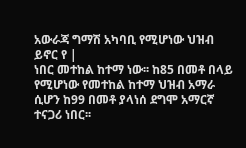አውራጃ ግማሽ አካባቢ የሚሆነው ህዝብ ይኖር የ |
ነበር መተከል ከተማ ነው፡፡ ከ85 በመቶ በላይ የሚሆነው የመተከል ከተማ ህዝብ አማራ ሲሆን ከ99 በመቶ ያላነሰ ደግሞ አማርኛ ተናጋሪ ነበር፡፡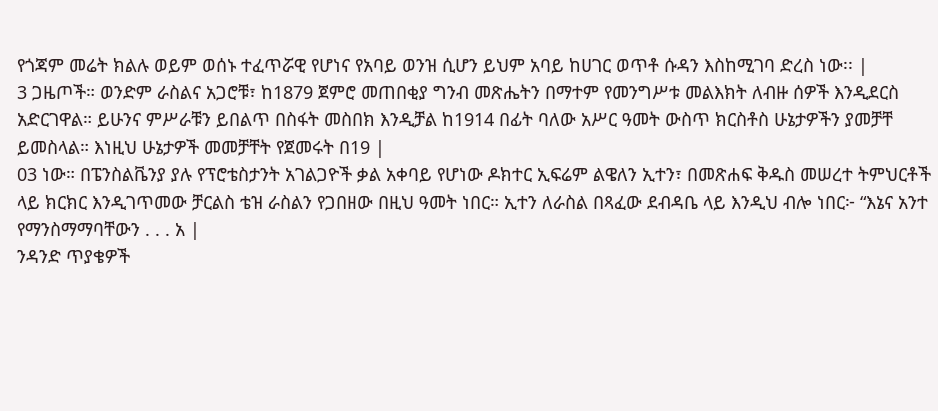የጎጃም መሬት ክልሉ ወይም ወሰኑ ተፈጥሯዊ የሆነና የአባይ ወንዝ ሲሆን ይህም አባይ ከሀገር ወጥቶ ሱዳን እስከሚገባ ድረስ ነው፡፡ |
3 ጋዜጦች። ወንድም ራስልና አጋሮቹ፣ ከ1879 ጀምሮ መጠበቂያ ግንብ መጽሔትን በማተም የመንግሥቱ መልእክት ለብዙ ሰዎች እንዲደርስ አድርገዋል። ይሁንና ምሥራቹን ይበልጥ በስፋት መስበክ እንዲቻል ከ1914 በፊት ባለው አሥር ዓመት ውስጥ ክርስቶስ ሁኔታዎችን ያመቻቸ ይመስላል። እነዚህ ሁኔታዎች መመቻቸት የጀመሩት በ19 |
03 ነው። በፔንስልቬንያ ያሉ የፕሮቴስታንት አገልጋዮች ቃል አቀባይ የሆነው ዶክተር ኢፍሬም ልዌለን ኢተን፣ በመጽሐፍ ቅዱስ መሠረተ ትምህርቶች ላይ ክርክር እንዲገጥመው ቻርልስ ቴዝ ራስልን የጋበዘው በዚህ ዓመት ነበር። ኢተን ለራስል በጻፈው ደብዳቤ ላይ እንዲህ ብሎ ነበር፦ “እኔና አንተ የማንስማማባቸውን . . . አ |
ንዳንድ ጥያቄዎች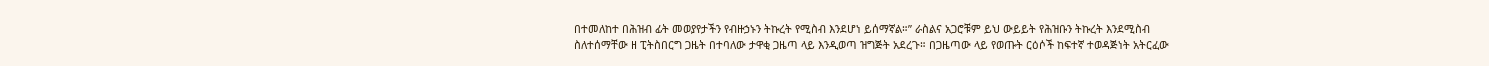በተመለከተ በሕዝብ ፊት መወያየታችን የብዙኃኑን ትኩረት የሚስብ እንደሆነ ይሰማኛል።” ራስልና አጋሮቹም ይህ ውይይት የሕዝቡን ትኩረት እንደሚስብ ስለተሰማቸው ዘ ፒትስበርግ ጋዜት በተባለው ታዋቂ ጋዜጣ ላይ እንዲወጣ ዝግጅት አደረጉ። በጋዜጣው ላይ የወጡት ርዕሶች ከፍተኛ ተወዳጅነት አትርፈው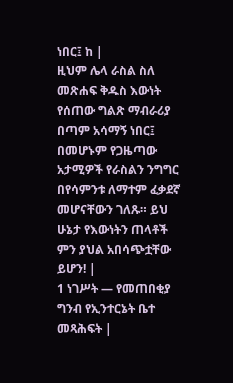ነበር፤ ከ |
ዚህም ሌላ ራስል ስለ መጽሐፍ ቅዱስ እውነት የሰጠው ግልጽ ማብራሪያ በጣም አሳማኝ ነበር፤ በመሆኑም የጋዜጣው አታሚዎች የራስልን ንግግር በየሳምንቱ ለማተም ፈቃደኛ መሆናቸውን ገለጹ። ይህ ሁኔታ የእውነትን ጠላቶች ምን ያህል አበሳጭቷቸው ይሆን! |
1 ነገሥት — የመጠበቂያ ግንብ የኢንተርኔት ቤተ መጻሕፍት |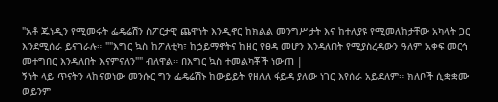"አቶ ጁነዲን የሚመሩት ፌዴሬሽን ስፖርታዊ ጨዋነት እንዲኖር ከክልል መንግሥታት እና ከተለያዩ የሚመለከታቸው አካላት ጋር እንደሚሰራ ይናገራሉ። ""እግር ኳስ ከፖለቲካ፣ ከኃይማኖትና ከዘር የፀዳ መሆን እንዳለበት የሚያስረዳውን ዓለም አቀፍ መርኅ መተግበር እንዳለበት እናምናለን"" ብለዋል። በእግር ኳስ ተመልካቾች ነውጠ |
ኝነት ላይ ጥናትን ላከናወነው መንሱር ግን ፌዴሬሽኑ ከውይይት የዘለለ ፋይዳ ያለው ነገር እየሰራ አይደለም። ክለቦች ሲቋቋሙ ወይንም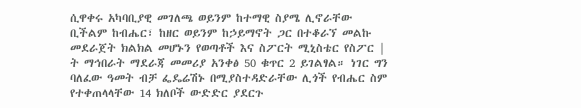ሲዋቀሩ አካባቢያዊ መገለጫ ወይንም ከተማዊ ስያሜ ሊኖራቸው ቢችልም ከብሔር፣ ከዘር ወይንም ከኃይማኖት ጋር በተቆራኘ መልኩ መደራጀት ክልክል መሆኑን የወጣቶች እና ስፖርት ሚኒስቴር የስፖር |
ት ማኅበራት ማደራጃ መመሪያ አንቀፅ 50 ቁጥር 2 ይገልፃል። ነገር ግን ባለፈው ዓመት ብቻ ፌዴሬሽኑ በሚያስተዳድራቸው ሊጎች የብሔር ስም የተቀጠላላቸው 14 ክለቦች ውድድር ያደርጉ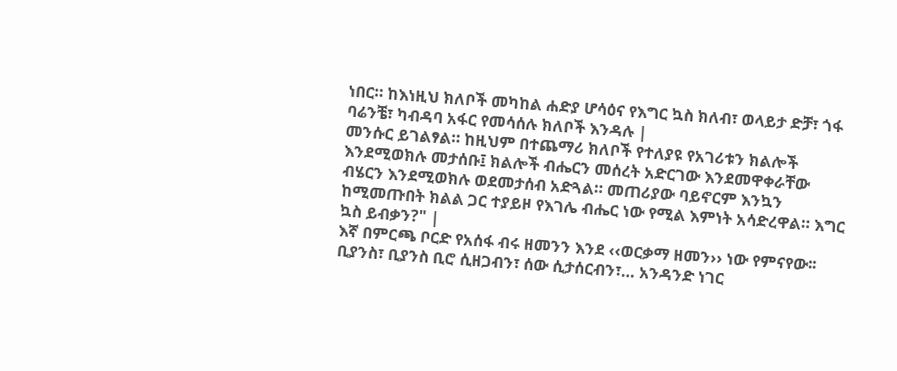ነበር። ከእነዚህ ክለቦች መካከል ሐድያ ሆሳዕና የእግር ኳስ ክለብ፣ ወላይታ ድቻ፣ ጎፋ ባሬንቼ፣ ካብዳባ አፋር የመሳሰሉ ክለቦች እንዳሉ |
መንሱር ይገልፃል። ከዚህም በተጨማሪ ክለቦች የተለያዩ የአገሪቱን ክልሎች እንደሚወክሉ መታሰቡ፤ ክልሎች ብሔርን መሰረት አድርገው እንደመዋቀራቸው ብሄርን እንደሚወክሉ ወደመታሰብ አድጓል። መጠሪያው ባይኖርም እንኳን ከሚመጡበት ክልል ጋር ተያይዞ የእገሌ ብሔር ነው የሚል እምነት አሳድረዋል። እግር ኳስ ይብቃን?" |
እኛ በምርጫ ቦርድ የአሰፋ ብሩ ዘመንን እንደ ‹‹ወርቃማ ዘመን›› ነው የምናየው፡፡ ቢያንስ፣ ቢያንስ ቢሮ ሲዘጋብን፣ ሰው ሲታሰርብን፣… አንዳንድ ነገር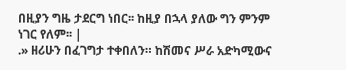በዚያን ግዜ ታደርግ ነበር፡፡ ከዚያ በኋላ ያለው ግን ምንም ነገር የለም፡፡ |
.» ዘሪሁን በፈገግታ ተቀበለን። ከሽመና ሥራ አድካሚውና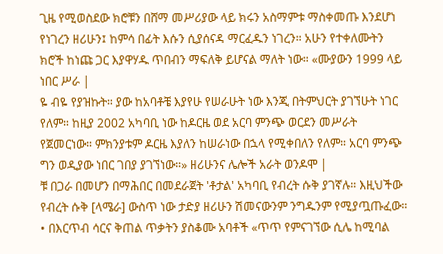ጊዜ የሚወስደው ክሮቹን በሸማ መሥሪያው ላይ ክሩን አስማምቱ ማስቀመጡ እንደሆነ የነገረን ዘሪሁን፤ ከምሳ በፊት እሱን ሲያሰናዳ ማርፈዱን ነገረን። አሁን የተቀለሙትን ክሮች ከነጩ ጋር እያዋሃዱ ጥበብን ማፍለቅ ይሆናል ማለት ነው። «ሙያውን 1999 ላይ ነበር ሥራ |
ዬ ብዬ የያዝኩት። ያው ከአባቶቼ እያየሁ የሠራሁት ነው እንጂ በትምህርት ያገኘሁት ነገር የለም። ከዚያ 2002 አካባቢ ነው ከዶርዜ ወደ አርባ ምንጭ ወርደን መሥራት የጀመርነው። ምክንያቱም ዶርዜ እያለን ከሠራነው በኋላ የሚቀበለን የለም። አርባ ምንጭ ግን ወዲያው ነበር ገበያ ያገኘነው።» ዘሪሁንና ሌሎች አራት ወንዶሞ |
ቹ በጋራ በመሆን በማሕበር በመደራጀት 'ቶታል' አካባቢ የብረት ሱቅ ያገኛሉ። እዚህችው የብረት ሱቅ [ላሜራ] ውስጥ ነው ታድያ ዘሪሁን ሽመናውንም ንግዱንም የሚያጧጡፈው። • በእርጥብ ሳርና ቅጠል ጥቃትን ያስቆሙ አባቶች «ጥጥ የምናገኘው ሲሌ ከሚባል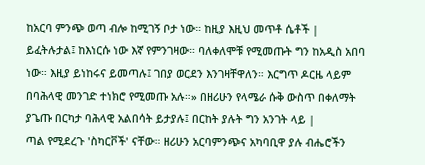ከአርባ ምንጭ ወጣ ብሎ ከሚገኝ ቦታ ነው። ከዚያ እዚህ መጥቶ ሴቶች |
ይፈትሉታል፤ ከእነርሱ ነው እኛ የምንገዛው። ባለቀለሞቹ የሚመጡት ግን ከአዲስ አበባ ነው። እዚያ ይነከሩና ይመጣሉ፤ ገበያ ወርደን እንገዛቸዋለን። እርግጥ ዶርዜ ላይም በባሕላዊ መንገድ ተነክሮ የሚመጡ አሉ።» በዘሪሁን የላሜራ ሱቅ ውስጥ በቀለማት ያጌጡ በርካታ ባሕላዊ አልበሳት ይታያሉ፤ በርከት ያሉት ግን አንገት ላይ |
ጣል የሚደረጉ 'ስካርቮች' ናቸው። ዘሪሁን አርባምንጭና አካባቢዋ ያሉ ብሔሮችን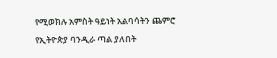የሚወክሉ አምስት ዓይነት አልባሳትን ጨምሮ የኢትዮጵያ ባንዲራ ጣል ያለበት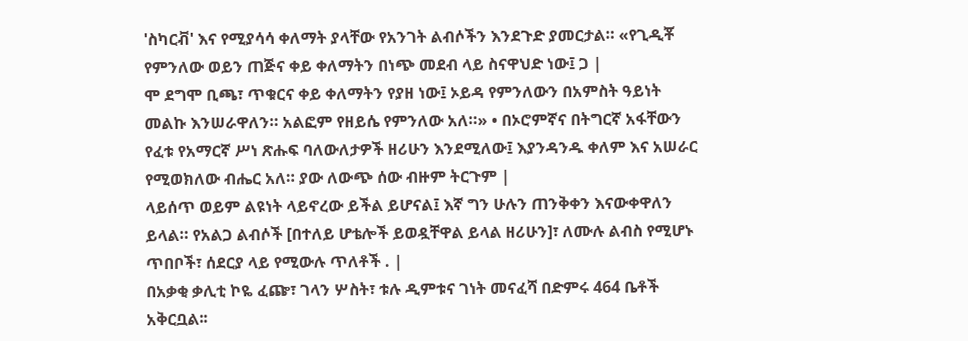'ስካርቭ' እና የሚያሳሳ ቀለማት ያላቸው የአንገት ልብሶችን እንደጉድ ያመርታል። «የጊዲቾ የምንለው ወይን ጠጅና ቀይ ቀለማትን በነጭ መደብ ላይ ስናዋህድ ነው፤ ጋ |
ሞ ደግሞ ቢጫ፣ ጥቁርና ቀይ ቀለማትን የያዘ ነው፤ ኦይዳ የምንለውን በአምስት ዓይነት መልኩ እንሠራዋለን። አልፎም የዘይሴ የምንለው አለ።» • በኦሮምኛና በትግርኛ አፋቸውን የፈቱ የአማርኛ ሥነ ጽሑፍ ባለውለታዎች ዘሪሁን እንደሚለው፤ እያንዳንዱ ቀለም እና አሠራር የሚወክለው ብሔር አለ። ያው ለውጭ ሰው ብዙም ትርጉም |
ላይሰጥ ወይም ልዩነት ላይኖረው ይችል ይሆናል፤ እኛ ግን ሁሉን ጠንቅቀን እናውቀዋለን ይላል። የአልጋ ልብሶች [በተለይ ሆቴሎች ይወዷቸዋል ይላል ዘሪሁን]፣ ለሙሉ ልብስ የሚሆኑ ጥበቦች፣ ሰደርያ ላይ የሚውሉ ጥለቶች . |
በአቃቂ ቃሊቲ ኮዬ ፈጬ፣ ገላን ሦስት፣ ቱሉ ዲምቱና ገነት መናፈሻ በድምሩ 464 ቤቶች አቅርቧል፡፡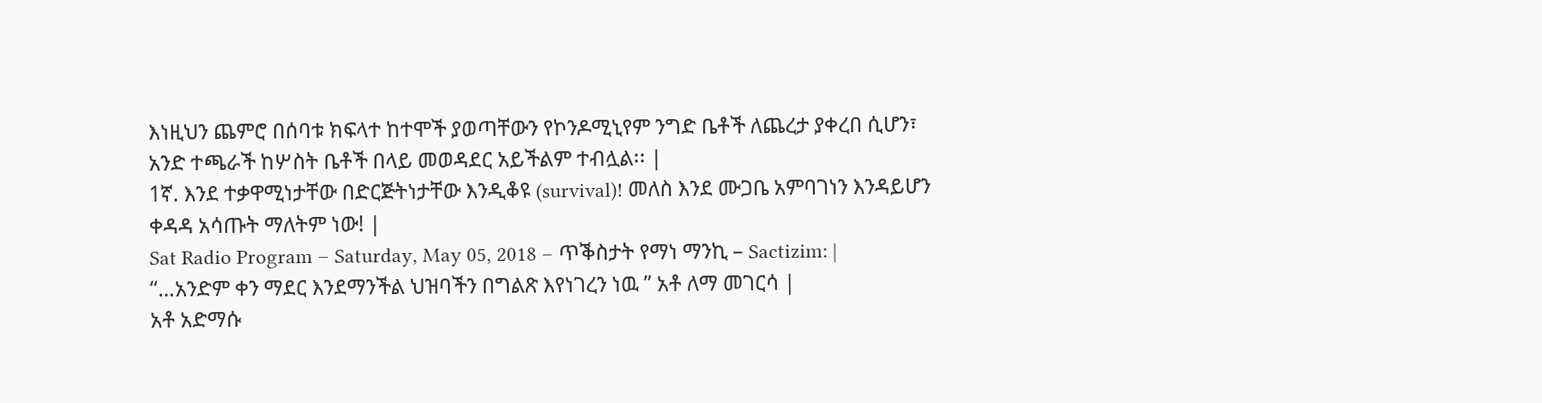እነዚህን ጨምሮ በሰባቱ ክፍላተ ከተሞች ያወጣቸውን የኮንዶሚኒየም ንግድ ቤቶች ለጨረታ ያቀረበ ሲሆን፣ አንድ ተጫራች ከሦስት ቤቶች በላይ መወዳደር አይችልም ተብሏል፡፡ |
1ኛ. እንደ ተቃዋሚነታቸው በድርጅትነታቸው እንዲቆዩ (survival)! መለስ እንደ ሙጋቤ አምባገነን እንዳይሆን ቀዳዳ አሳጡት ማለትም ነው! |
Sat Radio Program – Saturday, May 05, 2018 – ጥቕስታት የማነ ማንኪ – Sactizim: |
“…አንድም ቀን ማደር እንደማንችል ህዝባችን በግልጽ እየነገረን ነዉ ” አቶ ለማ መገርሳ |
አቶ አድማሱ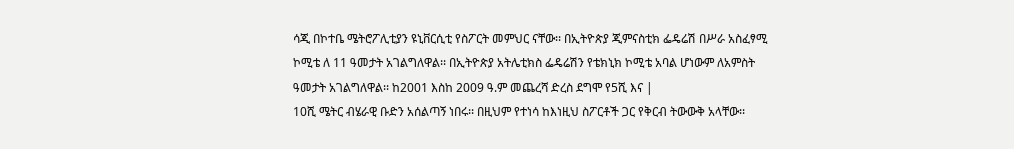ሳጂ በኮተቤ ሜትሮፖሊቲያን ዩኒቨርሲቲ የስፖርት መምህር ናቸው፡፡ በኢትዮጵያ ጂምናስቲክ ፌዴሬሽ በሥራ አስፈፃሚ ኮሚቴ ለ 11 ዓመታት አገልግለዋል፡፡ በኢትዮጵያ አትሌቲክስ ፌዴሬሽን የቴክኒክ ኮሚቴ አባል ሆነውም ለአምስት ዓመታት አገልግለዋል፡፡ ከ2001 እስከ 2009 ዓ.ም መጨረሻ ድረስ ደግሞ የ5ሺ እና |
10ሺ ሜትር ብሄራዊ ቡድን አሰልጣኝ ነበሩ፡፡ በዚህም የተነሳ ከእነዚህ ስፖርቶች ጋር የቅርብ ትውውቅ አላቸው፡፡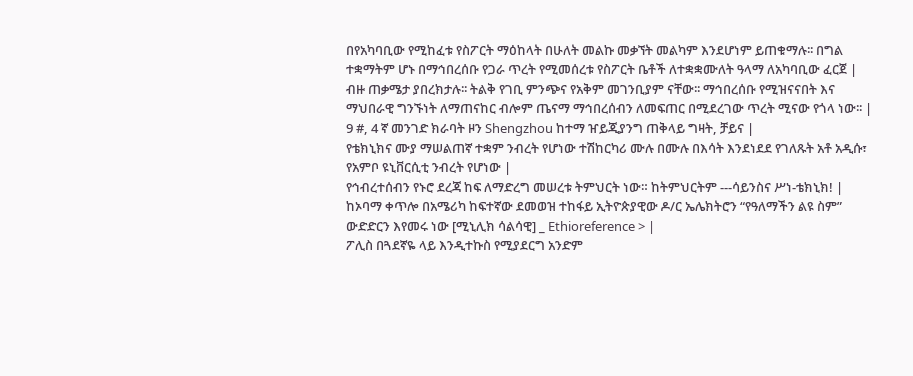በየአካባቢው የሚከፈቱ የስፖርት ማዕከላት በሁለት መልኩ መቃኘት መልካም እንደሆነም ይጠቁማሉ፡፡ በግል ተቋማትም ሆኑ በማኅበረሰቡ የጋራ ጥረት የሚመሰረቱ የስፖርት ቤቶች ለተቋቋሙለት ዓላማ ለአካባቢው ፈርጀ |
ብዙ ጠቃሜታ ያበረክታሉ፡፡ ትልቅ የገቢ ምንጭና የአቅም መገንቢያም ናቸው፡፡ ማኅበረሰቡ የሚዝናናበት እና ማህበራዊ ግንኙነት ለማጠናከር ብሎም ጤናማ ማኅበረሰብን ለመፍጠር በሚደረገው ጥረት ሚናው የጎላ ነው፡፡ |
9 #, 4 ኛ መንገድ ክራባት ዞን Shengzhou ከተማ ዠይጂያንግ ጠቅላይ ግዛት, ቻይና |
የቴክኒክና ሙያ ማሠልጠኛ ተቋም ንብረት የሆነው ተሽከርካሪ ሙሉ በሙሉ በእሳት እንደነደደ የገለጹት አቶ አዲሱ፣ የአምቦ ዩኒቨርሲቲ ንብረት የሆነው |
የኅብረተሰብን የኑሮ ደረጃ ከፍ ለማድረግ መሠረቱ ትምህርት ነው። ከትምህርትም ---ሳይንስና ሥነ-ቴክኒክ! |
ከኦባማ ቀጥሎ በአሜሪካ ከፍተኛው ደመወዝ ተከፋይ ኢትዮጵያዊው ዶ/ር ኤሌክትሮን “የዓለማችን ልዩ ስም” ውድድርን እየመሩ ነው [ሚኒሊክ ሳልሳዊ] _ Ethioreference > |
ፖሊስ በጓደኛዬ ላይ እንዲተኩስ የሚያደርግ አንድም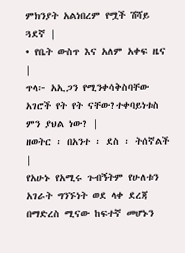ምክንያት አልነበረም የሟች ሽሻይ ጓደኛ |
• የቤት ውስጥ እና አለም አቀፍ ዜና |
ጥላ፦ አኢጋን የሚንቀሳቅስባቸው አገሮች የት የት ናቸው?ተቀባይነቱስ ምን ያህል ነው? |
ዘወትር ፡ በአንተ ፡ ደስ ፡ ትሰኛልች |
የአሁኑ የአሚሩ ጉብኝትም የሁለቱን አገራት ግንኙነት ወደ ላቀ ደረጃ በማድረስ ሚናው ከፍተኛ መሆኑን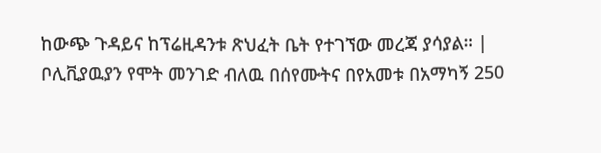ከውጭ ጉዳይና ከፕሬዚዳንቱ ጽህፈት ቤት የተገኘው መረጃ ያሳያል። |
ቦሊቪያዉያን የሞት መንገድ ብለዉ በሰየሙትና በየአመቱ በአማካኝ 250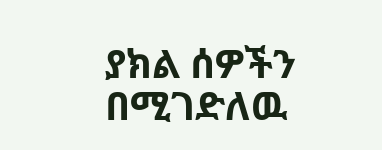ያክል ሰዎችን በሚገድለዉ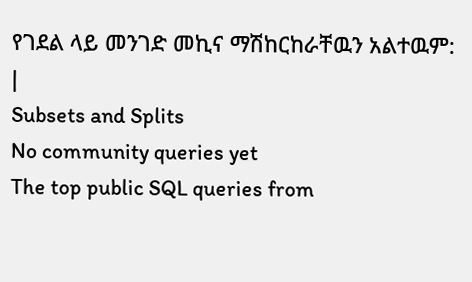የገደል ላይ መንገድ መኪና ማሽከርከራቸዉን አልተዉም: |
Subsets and Splits
No community queries yet
The top public SQL queries from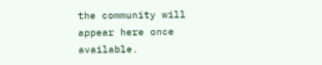the community will appear here once available.